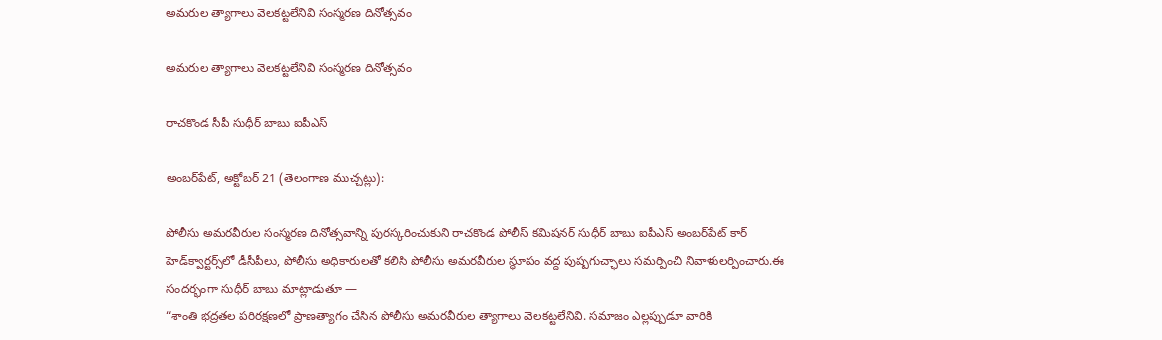అమరుల త్యాగాలు వెలకట్టలేనివి సంస్మరణ దినోత్సవం

అమరుల త్యాగాలు వెలకట్టలేనివి సంస్మరణ దినోత్సవం

రాచకొండ సీపీ సుధీర్ బాబు ఐపీఎస్

అంబర్‌పేట్, అక్టోబర్ 21 (తెలంగాణ ముచ్చట్లు):

పోలీసు అమరవీరుల సంస్మరణ దినోత్సవాన్ని పురస్కరించుకుని రాచకొండ పోలీస్ కమిషనర్ సుధీర్ బాబు ఐపీఎస్ అంబర్‌పేట్ కార్ హెడ్‌క్వార్టర్స్‌లో డీసీపీలు, పోలీసు అధికారులతో కలిసి పోలీసు అమరవీరుల స్థూపం వద్ద పుష్పగుచ్ఛాలు సమర్పించి నివాళులర్పించారు.ఈ సందర్భంగా సుధీర్ బాబు మాట్లాడుతూ —
“శాంతి భద్రతల పరిరక్షణలో ప్రాణత్యాగం చేసిన పోలీసు అమరవీరుల త్యాగాలు వెలకట్టలేనివి. సమాజం ఎల్లప్పుడూ వారికి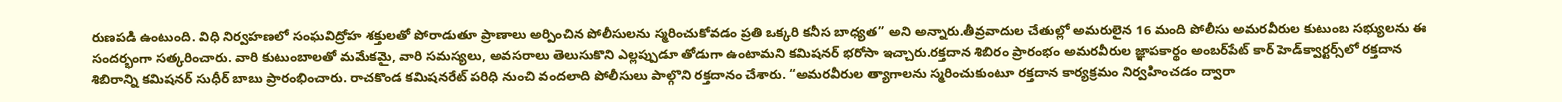రుణపడి ఉంటుంది. విధి నిర్వహణలో సంఘవిద్రోహ శక్తులతో పోరాడుతూ ప్రాణాలు అర్పించిన పోలీసులను స్మరించుకోవడం ప్రతి ఒక్కరి కనీస బాధ్యత” అని అన్నారు.తీవ్రవాదుల చేతుల్లో అమరులైన 16 మంది పోలీసు అమరవీరుల కుటుంబ సభ్యులను ఈ సందర్భంగా సత్కరించారు. వారి కుటుంబాలతో మమేకమై, వారి సమస్యలు, అవసరాలు తెలుసుకొని ఎల్లప్పుడూ తోడుగా ఉంటామని కమిషనర్ భరోసా ఇచ్చారు.రక్తదాన శిబిరం ప్రారంభం అమరవీరుల జ్ఞాపకార్థం అంబర్‌పేట్ కార్ హెడ్‌క్వార్టర్స్‌లో రక్తదాన శిబిరాన్ని కమిషనర్ సుధీర్ బాబు ప్రారంభించారు. రాచకొండ కమిషనరేట్ పరిధి నుంచి వందలాది పోలీసులు పాల్గొని రక్తదానం చేశారు. “అమరవీరుల త్యాగాలను స్మరించుకుంటూ రక్తదాన కార్యక్రమం నిర్వహించడం ద్వారా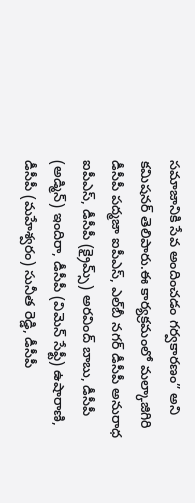సమాజానికి సేవ అందించడం గర్వకారణం” అని కమిషనర్ తెలిపారు.ఈ కార్యక్రమంలో మల్కాజిగిరి డీసీపీ పద్మజా ఐపీఎస్, ఎల్‌బీ నగర్ డీసీపీ అనురాధ ఐపీఎస్, డీసీపీ (క్రైమ్స్) అరవింద్ బాబు, డీసీపీ (అడ్మిన్) ఇందిరా, డీసీపీ (విమెన్ సేఫ్టీ) ఉషారాణి, డీసీపీ (మహేశ్వరం) సునీత రెడ్డి, డీసీపీ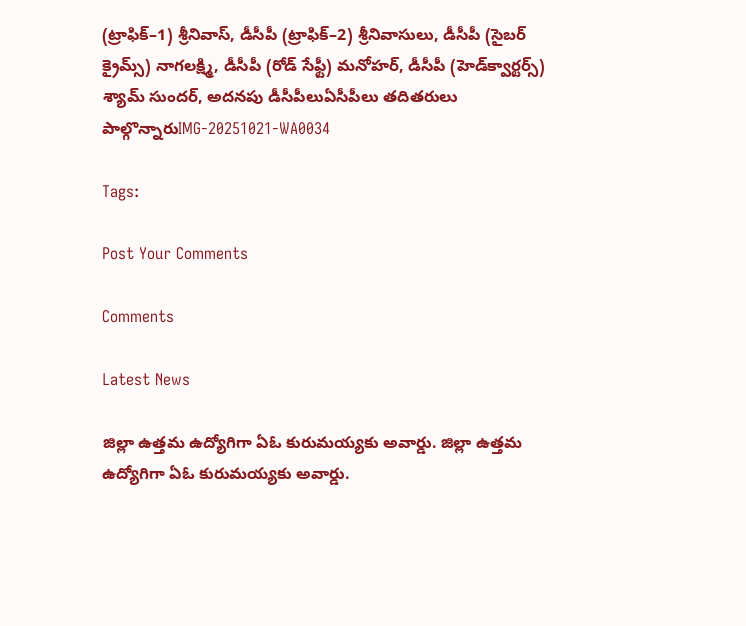(ట్రాఫిక్–1) శ్రీనివాస్, డీసీపీ (ట్రాఫిక్–2) శ్రీనివాసులు, డీసీపీ (సైబర్ క్రైమ్స్) నాగలక్ష్మి, డీసీపీ (రోడ్ సేఫ్టీ) మనోహర్, డీసీపీ (హెడ్‌క్వార్టర్స్) శ్యామ్ సుందర్, అదనపు డీసీపీలుఏసీపీలు తదితరులు పాల్గొన్నారుIMG-20251021-WA0034

Tags:

Post Your Comments

Comments

Latest News

జిల్లా ఉత్తమ ఉద్యోగిగా ఏఓ కురుమయ్యకు అవార్డు. జిల్లా ఉత్తమ ఉద్యోగిగా ఏఓ కురుమయ్యకు అవార్డు.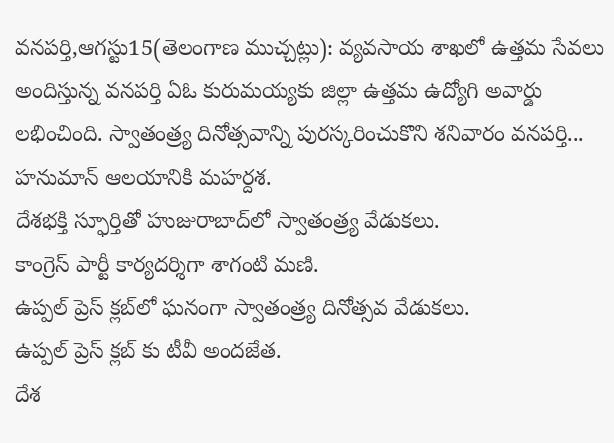వనపర్తి,ఆగస్టు15(తెలంగాణ ముచ్చట్లు): వ్యవసాయ శాఖలో ఉత్తమ సేవలు అందిస్తున్న వనపర్తి ఏఓ కురుమయ్యకు జిల్లా ఉత్తమ ఉద్యోగి అవార్డు లభించింది. స్వాతంత్ర్య దినోత్సవాన్ని పురస్కరించుకొని శనివారం వనపర్తి...
హనుమాన్ ఆలయానికి మహర్దశ.
దేశభక్తి స్ఫూర్తితో హుజురాబాద్‌లో స్వాతంత్ర్య వేడుకలు.
కాంగ్రెస్ పార్టీ కార్యదర్శిగా శాగంటి మణి.
ఉప్పల్ ప్రెస్ క్లబ్‌లో ఘనంగా స్వాతంత్ర్య దినోత్సవ వేడుకలు.
ఉప్పల్ ప్రెస్ క్లబ్‌ కు టీవీ అందజేత.
దేశ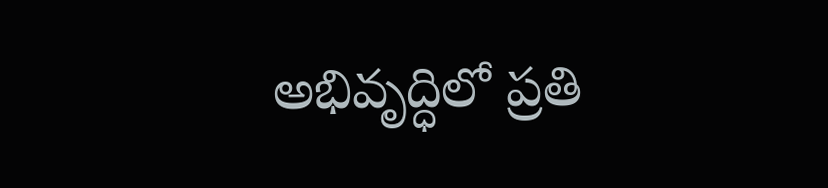అభివృద్ధిలో ప్రతి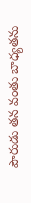పౌరుడు తన వంతు బాధ్యతను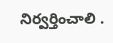నిర్వర్తించాలి .